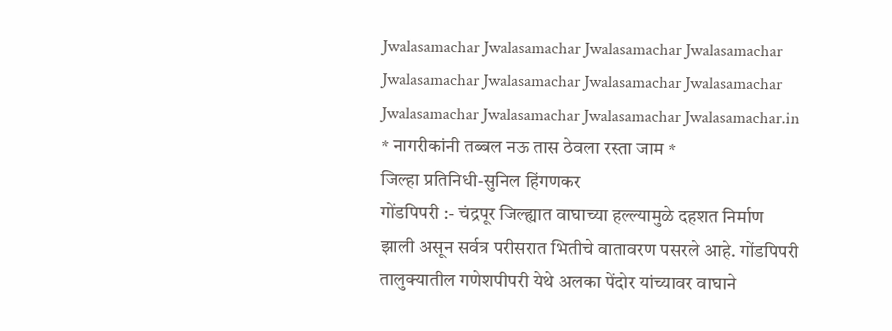Jwalasamachar Jwalasamachar Jwalasamachar Jwalasamachar
Jwalasamachar Jwalasamachar Jwalasamachar Jwalasamachar
Jwalasamachar Jwalasamachar Jwalasamachar Jwalasamachar.in
* नागरीकांनी तब्बल नऊ तास ठेवला रस्ता जाम *
जिल्हा प्रतिनिधी-सुनिल हिंगणकर
गोंडपिपरी :- चंद्रपूर जिल्ह्यात वाघाच्या हल्ल्यामुळे दहशत निर्माण झाली असून सर्वत्र परीसरात भितीचे वातावरण पसरले आहे. गोंडपिपरी तालुक्यातील गणेशपीपरी येथे अलका पेंदोर यांच्यावर वाघाने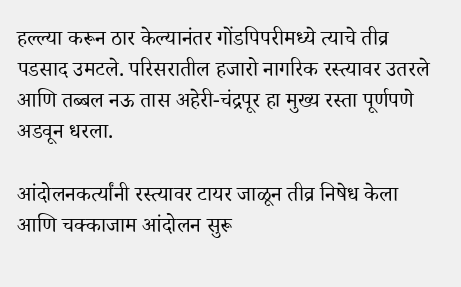हल्ल्या करून ठार केल्यानंतर गोंडपिपरीमध्ये त्याचे तीव्र पडसाद उमटले. परिसरातील हजारो नागरिक रस्त्यावर उतरले आणि तब्बल नऊ तास अहेरी-चंद्रपूर हा मुख्य रस्ता पूर्णपणे अडवून धरला.

आंदोलनकर्त्यांनी रस्त्यावर टायर जाळून तीव्र निषेध केला आणि चक्काजाम आंदोलन सुरू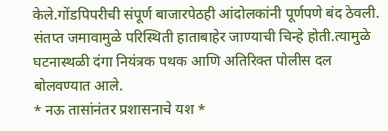केले.गोंडपिपरीची संपूर्ण बाजारपेठही आंदोलकांनी पूर्णपणे बंद ठेवली. संतप्त जमावामुळे परिस्थिती हाताबाहेर जाण्याची चिन्हे होती.त्यामुळे घटनास्थळी दंगा नियंत्रक पथक आणि अतिरिक्त पोलीस दल बोलवण्यात आले.
* नऊ तासांनंतर प्रशासनाचे यश *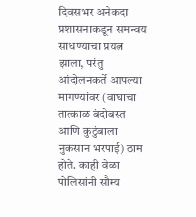दिवसभर अनेकदा प्रशासनाकडून समन्वय साधण्याचा प्रयत्न झाला, परंतु आंदोलनकर्ते आपल्या मागण्यांवर (वाघाचा तात्काळ बंदोबस्त आणि कुटुंबाला नुकसान भरपाई) ठाम होते. काही वेळा पोलिसांनी सौम्य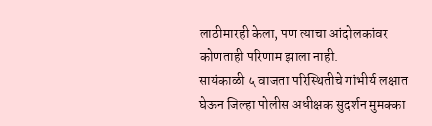लाठीमारही केला, पण त्याचा आंदोलकांवर कोणताही परिणाम झाला नाही.
सायंकाळी ५ वाजता परिस्थितीचे गांभीर्य लक्षात घेऊन जिल्हा पोलीस अधीक्षक सुदर्शन मुमक्का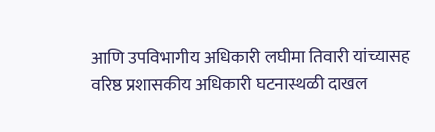आणि उपविभागीय अधिकारी लघीमा तिवारी यांच्यासह वरिष्ठ प्रशासकीय अधिकारी घटनास्थळी दाखल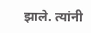झाले. त्यांनी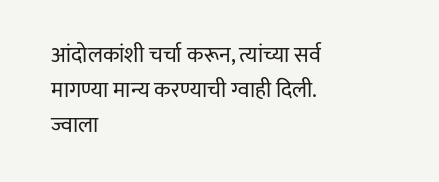आंदोलकांशी चर्चा करून, त्यांच्या सर्व मागण्या मान्य करण्याची ग्वाही दिली.
ज्वाला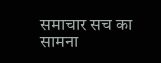समाचार सच का सामना